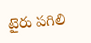టైరు పగిలి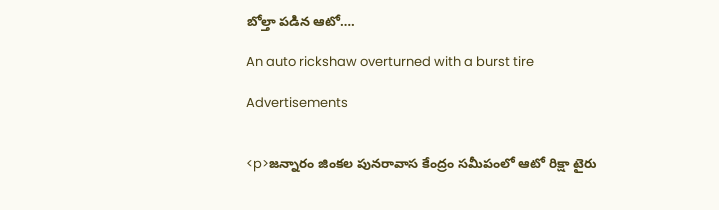బోల్తా పడిన ఆటో….

An auto rickshaw overturned with a burst tire

Advertisements


<p>జన్నారం జింకల పునరావాస కేంద్రం సమీపంలో ఆటో రిక్షా టైరు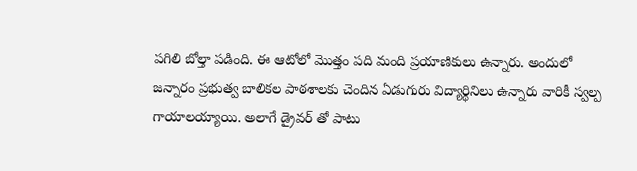పగిలి బోల్తా పడింది. ఈ ఆటోలో మొత్తం పది మంది ప్రయాణికులు ఉన్నారు. అందులో జన్నారం ప్రభుత్వ బాలికల పాఠశాలకు చెందిన ఏడుగురు విద్యార్థినిలు ఉన్నారు వారికీ స్వల్ప గాయాలయ్యాయి. అలాగే డ్రైవర్ తో పాటు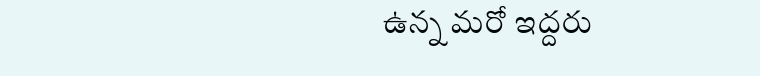ఉన్న మరో ఇద్దరు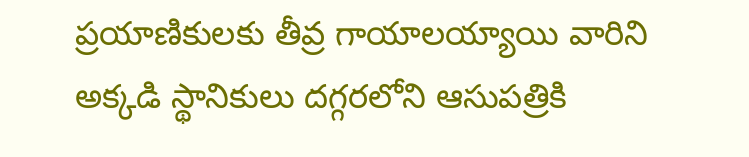ప్రయాణికులకు తీవ్ర గాయాలయ్యాయి వారిని అక్కడి స్థానికులు దగ్గరలోని ఆసుపత్రికి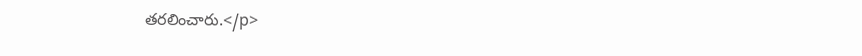తరలించారు.</p>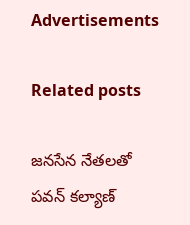Advertisements

Related posts

జనసేన నేతలతో పవన్ కల్యాణ్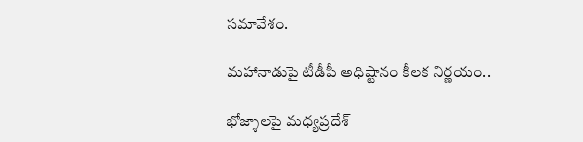సమావేశం.

మహానాడుపై టీడీపీ అధిష్టానం కీలక నిర్ణయం..

భోజ్శాలపై మధ్యప్రదేశ్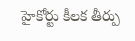హైకోర్టు కీలక తీర్పు